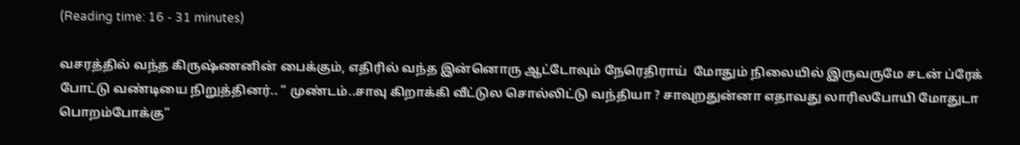(Reading time: 16 - 31 minutes)

வசரத்தில் வந்த கிருஷ்ணனின் பைக்கும், எதிரில் வந்த இன்னொரு ஆட்டோவும் நேரெதிராய்  மோதும் நிலையில் இருவருமே சடன் ப்ரேக் போட்டு வண்டியை நிறுத்தினர்.. “ முண்டம்..சாவு கிறாக்கி வீட்டுல சொல்லிட்டு வந்தியா ? சாவுறதுன்னா எதாவது லாரிலபோயி மோதுடா பொறம்போக்கு”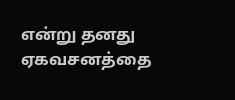என்று தனது ஏகவசனத்தை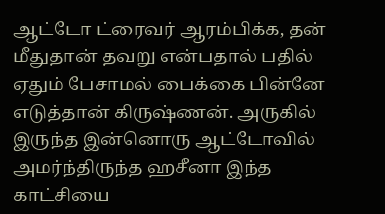ஆட்டோ ட்ரைவர் ஆரம்பிக்க, தன் மீதுதான் தவறு என்பதால் பதில் ஏதும் பேசாமல் பைக்கை பின்னே எடுத்தான் கிருஷ்ணன். அருகில் இருந்த இன்னொரு ஆட்டோவில் அமர்ந்திருந்த ஹசீனா இந்த காட்சியை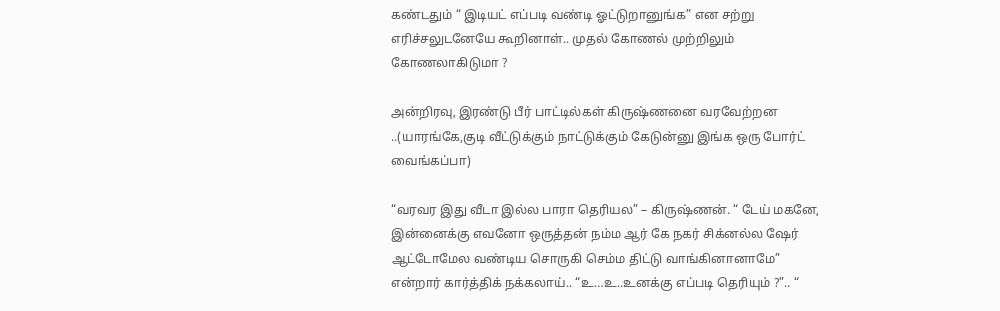கண்டதும் “ இடியட் எப்படி வண்டி ஓட்டுறானுங்க” என சற்று எரிச்சலுடனேயே கூறினாள்.. முதல் கோணல் முற்றிலும் கோணலாகிடுமா ?

அன்றிரவு, இரண்டு பீர் பாட்டில்கள் கிருஷ்ணனை வரவேற்றன ..(யாரங்கே,குடி வீட்டுக்கும் நாட்டுக்கும் கேடுன்னு இங்க ஒரு போர்ட் வைங்கப்பா)

“வரவர இது வீடா இல்ல பாரா தெரியல” – கிருஷ்ணன். “ டேய் மகனே, இன்னைக்கு எவனோ ஒருத்தன் நம்ம ஆர் கே நகர் சிக்னல்ல ஷேர் ஆட்டோமேல வண்டிய சொருகி செம்ம திட்டு வாங்கினானாமே” என்றார் கார்த்திக் நக்கலாய்.. “உ…உ..உனக்கு எப்படி தெரியும் ?”.. “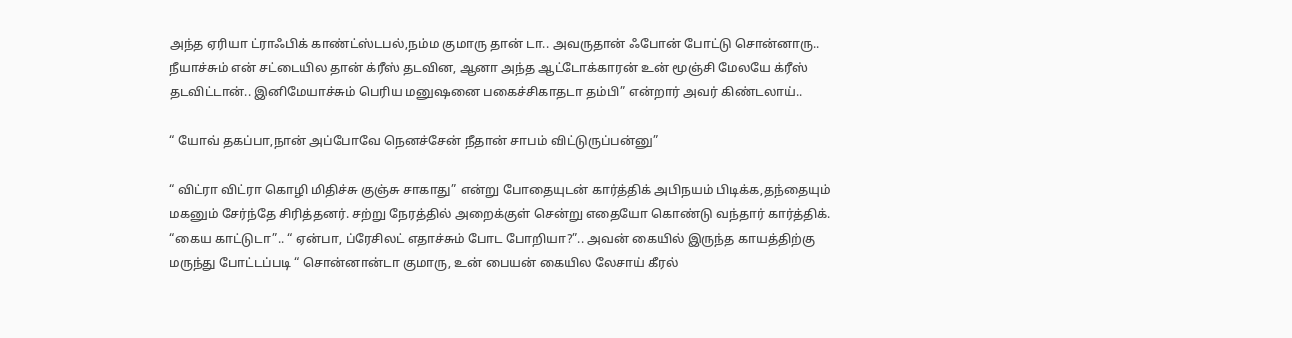அந்த ஏரியா ட்ராஃபிக் காண்ட்ஸ்டபல்,நம்ம குமாரு தான் டா.. அவருதான் ஃபோன் போட்டு சொன்னாரு.. நீயாச்சும் என் சட்டையில தான் க்ரீஸ் தடவின, ஆனா அந்த ஆட்டோக்காரன் உன் மூஞ்சி மேலயே க்ரீஸ் தடவிட்டான்.. இனிமேயாச்சும் பெரிய மனுஷனை பகைச்சிகாதடா தம்பி” என்றார் அவர் கிண்டலாய்..

“ யோவ் தகப்பா,நான் அப்போவே நெனச்சேன் நீதான் சாபம் விட்டுருப்பன்னு”

“ விட்ரா விட்ரா கொழி மிதிச்சு குஞ்சு சாகாது” என்று போதையுடன் கார்த்திக் அபிநயம் பிடிக்க,தந்தையும் மகனும் சேர்ந்தே சிரித்தனர். சற்று நேரத்தில் அறைக்குள் சென்று எதையோ கொண்டு வந்தார் கார்த்திக். “கைய காட்டுடா”.. “ ஏன்பா, ப்ரேசிலட் எதாச்சும் போட போறியா?”.. அவன் கையில் இருந்த காயத்திற்கு மருந்து போட்டப்படி “ சொன்னான்டா குமாரு, உன் பையன் கையில லேசாய் கீரல்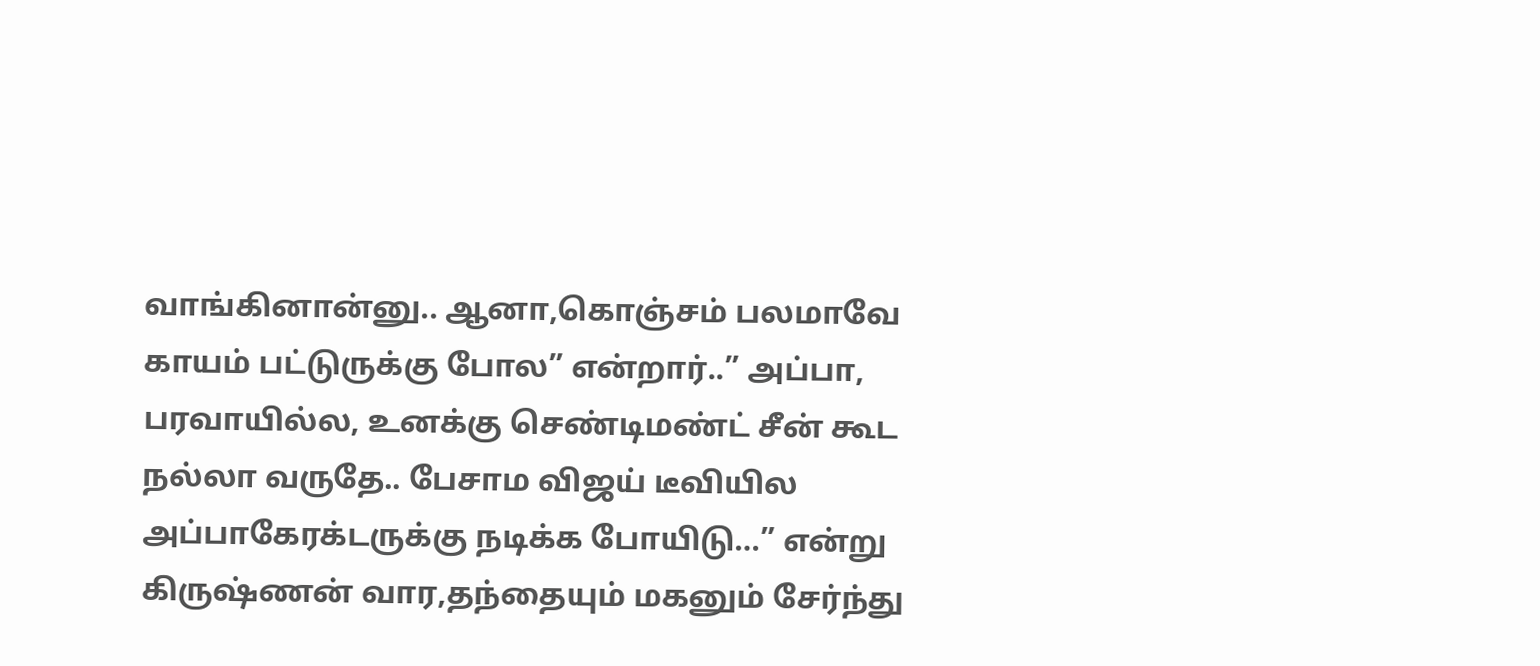வாங்கினான்னு.. ஆனா,கொஞ்சம் பலமாவே காயம் பட்டுருக்கு போல” என்றார்..” அப்பா, பரவாயில்ல, உனக்கு செண்டிமண்ட் சீன் கூட நல்லா வருதே.. பேசாம விஜய் டீவியில அப்பாகேரக்டருக்கு நடிக்க போயிடு…” என்று கிருஷ்ணன் வார,தந்தையும் மகனும் சேர்ந்து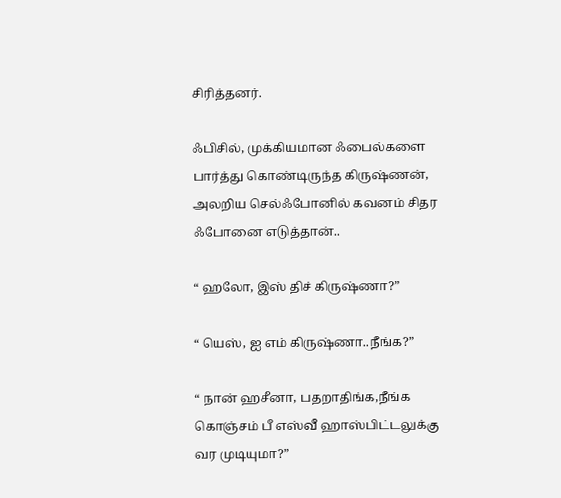சிரித்தனர்.

ஃபிசில், முக்கியமான ஃபைல்களை பார்த்து கொண்டிருந்த கிருஷ்ணன், அலறிய செல்ஃபோனில் கவனம் சிதர ஃபோனை எடுத்தான்..

“ ஹலோ, இஸ் திச் கிருஷ்ணா?”

“ யெஸ், ஐ எம் கிருஷ்ணா..நீங்க?”

“ நான் ஹசீனா, பதறாதிங்க,நீங்க கொஞ்சம் பீ எஸ்வீ ஹாஸ்பிட்டலுக்கு வர முடியுமா?”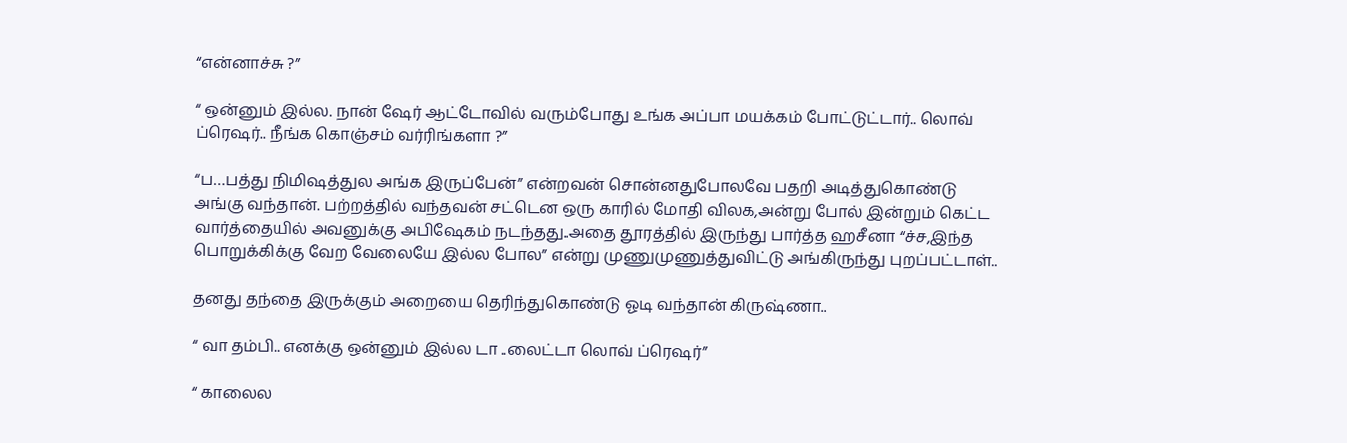“என்னாச்சு ?”

“ ஒன்னும் இல்ல. நான் ஷேர் ஆட்டோவில் வரும்போது உங்க அப்பா மயக்கம் போட்டுட்டார்.. லொவ் ப்ரெஷர்.. நீங்க கொஞ்சம் வர்ரிங்களா ?”

“ப…பத்து நிமிஷத்துல அங்க இருப்பேன்” என்றவன் சொன்னதுபோலவே பதறி அடித்துகொண்டு அங்கு வந்தான். பற்றத்தில் வந்தவன் சட்டென ஒரு காரில் மோதி விலக,அன்று போல் இன்றும் கெட்ட வார்த்தையில் அவனுக்கு அபிஷேகம் நடந்தது..அதை தூரத்தில் இருந்து பார்த்த ஹசீனா “ச்ச,இந்த பொறுக்கிக்கு வேற வேலையே இல்ல போல” என்று முணுமுணுத்துவிட்டு அங்கிருந்து புறப்பட்டாள்..

தனது தந்தை இருக்கும் அறையை தெரிந்துகொண்டு ஓடி வந்தான் கிருஷ்ணா..

“ வா தம்பி.. எனக்கு ஒன்னும் இல்ல டா ..லைட்டா லொவ் ப்ரெஷர்”

“ காலைல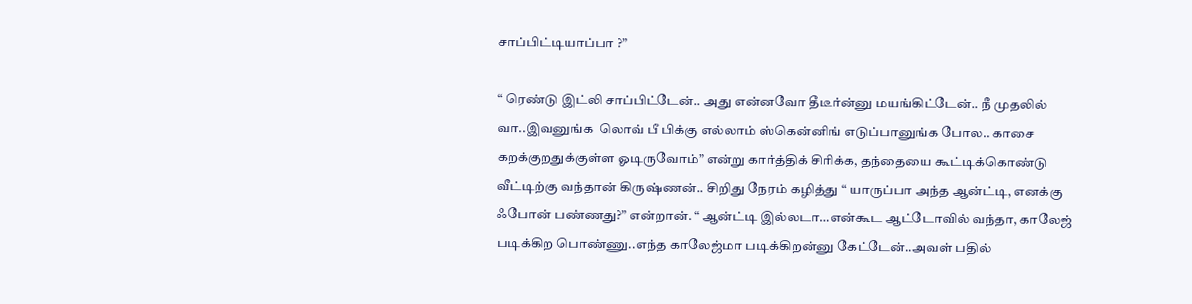சாப்பிட்டியாப்பா ?”

“ ரெண்டு இட்லி சாப்பிட்டேன்.. அது என்னவோ தீடீர்ன்னு மயங்கிட்டேன்.. நீ முதலில் வா..இவனுங்க  லொவ் பீ பிக்கு எல்லாம் ஸ்கென்னிங் எடுப்பானுங்க போல.. காசை கறக்குறதுக்குள்ள ஓடிருவோம்” என்று கார்த்திக் சிரிக்க, தந்தையை கூட்டிக்கொண்டு வீட்டிற்கு வந்தான் கிருஷ்ணன்.. சிறிது நேரம் கழித்து “ யாருப்பா அந்த ஆன்ட்டி, எனக்கு ஃபோன் பண்ணது?” என்றான். “ ஆன்ட்டி இல்லடா…என்கூட ஆட்டோவில் வந்தா, காலேஜ் படிக்கிற பொண்ணு..எந்த காலேஜ்மா படிக்கிறன்னு கேட்டேன்..அவள் பதில்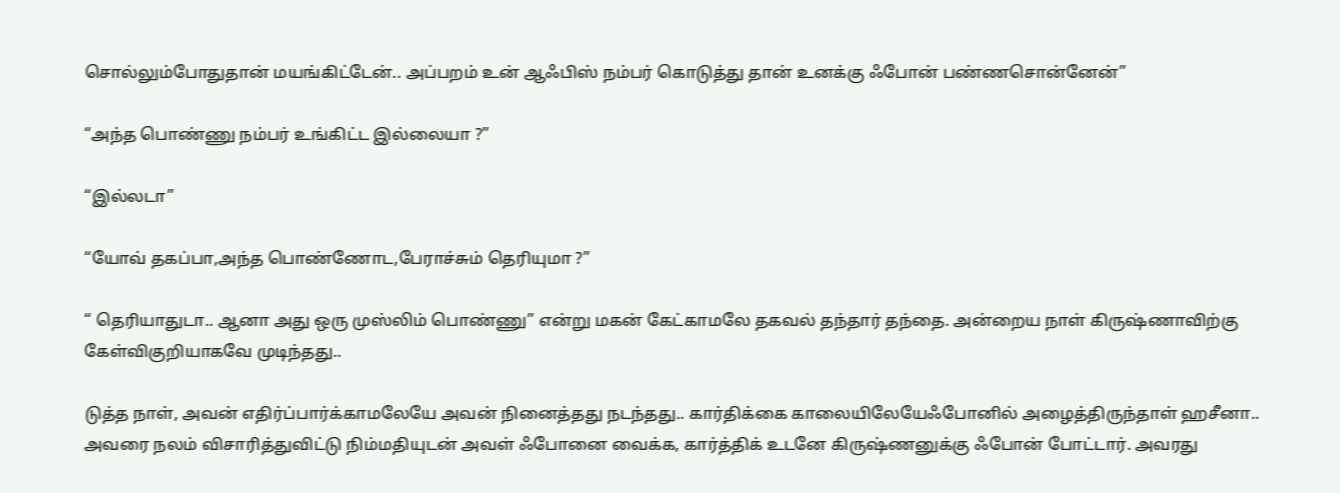சொல்லும்போதுதான் மயங்கிட்டேன்.. அப்பறம் உன் ஆஃபிஸ் நம்பர் கொடுத்து தான் உனக்கு ஃபோன் பண்ணசொன்னேன்”

“அந்த பொண்ணு நம்பர் உங்கிட்ட இல்லையா ?”

“இல்லடா”

“யோவ் தகப்பா,அந்த பொண்ணோட,பேராச்சும் தெரியுமா ?”

“ தெரியாதுடா.. ஆனா அது ஒரு முஸ்லிம் பொண்ணு” என்று மகன் கேட்காமலே தகவல் தந்தார் தந்தை. அன்றைய நாள் கிருஷ்ணாவிற்கு கேள்விகுறியாகவே முடிந்தது..

டுத்த நாள், அவன் எதிர்ப்பார்க்காமலேயே அவன் நினைத்தது நடந்தது.. கார்திக்கை காலையிலேயேஃபோனில் அழைத்திருந்தாள் ஹசீனா.. அவரை நலம் விசாரித்துவிட்டு நிம்மதியுடன் அவள் ஃபோனை வைக்க, கார்த்திக் உடனே கிருஷ்ணனுக்கு ஃபோன் போட்டார். அவரது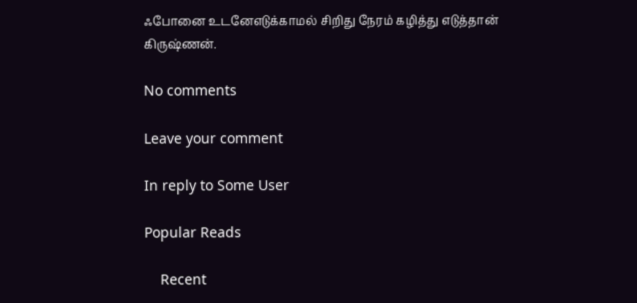ஃபோனை உடனேஎடுக்காமல் சிறிது நேரம் கழித்து எடுத்தான் கிருஷ்ணன்.

No comments

Leave your comment

In reply to Some User

Popular Reads

    Recent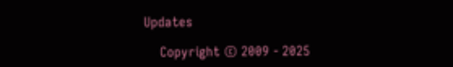Updates

    Copyright © 2009 - 2025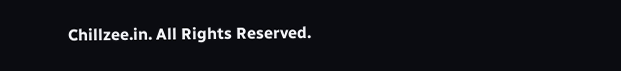Chillzee.in. All Rights Reserved.